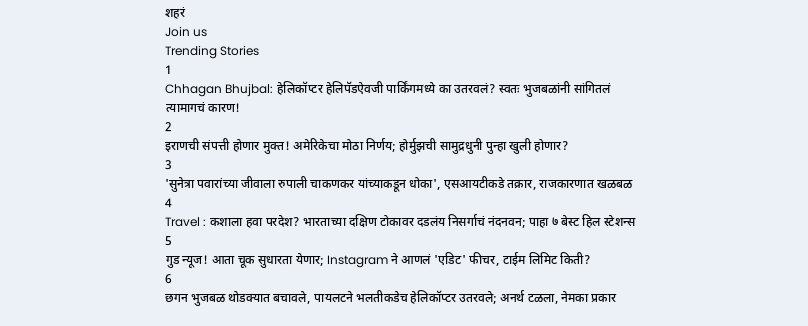शहरं
Join us
Trending Stories
1
Chhagan Bhujbal: हेलिकॉप्टर हेलिपॅडऐवजी पार्किंगमध्ये का उतरवलं? स्वतः भुजबळांनी सांगितलं त्यामागचं कारण!
2
इराणची संपत्ती होणार मुक्त! अमेरिकेचा मोठा निर्णय; होर्मुझची सामुद्रधुनी पुन्हा खुली होणार?
3
'सुनेत्रा पवारांच्या जीवाला रुपाली चाकणकर यांच्याकडून धोका', एसआयटीकडे तक्रार, राजकारणात खळबळ
4
Travel : कशाला हवा परदेश? भारताच्या दक्षिण टोकावर दडलंय निसर्गाचं नंदनवन; पाहा ७ बेस्ट हिल स्टेशन्स
5
गुड न्यूज! आता चूक सुधारता येणार; Instagram ने आणलं 'एडिट' फीचर, टाईम लिमिट किती?
6
छगन भुजबळ थोडक्यात बचावले, पायलटने भलतीकडेच हेलिकॉप्टर उतरवले; अनर्थ टळला, नेमका प्रकार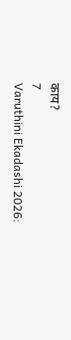काय?
7
Varuthini Ekadashi 2026: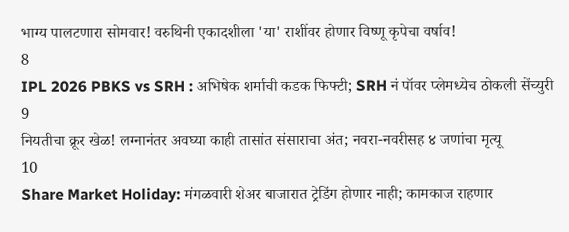भाग्य पालटणारा सोमवार! वरुथिनी एकादशीला 'या' राशींवर होणार विष्णू कृपेचा वर्षाव!
8
IPL 2026 PBKS vs SRH : अभिषेक शर्माची कडक फिफ्टी; SRH नं पॉवर प्लेमध्येच ठोकली सेंच्युरी
9
नियतीचा क्रूर खेळ! लग्नानंतर अवघ्या काही तासांत संसाराचा अंत; नवरा-नवरीसह ४ जणांचा मृत्यू
10
Share Market Holiday: मंगळवारी शेअर बाजारात ट्रेडिंग होणार नाही; कामकाज राहणार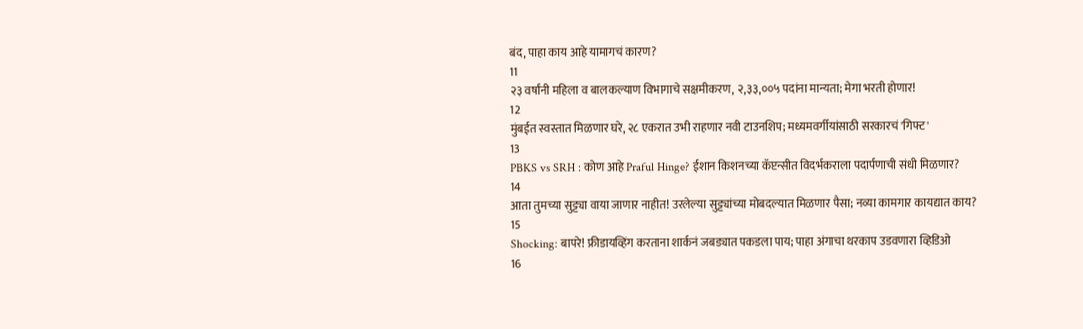बंद, पाहा काय आहे यामागचं कारण?
11
२३ वर्षांनी महिला व बालकल्याण विभागाचे सक्षमीकरण, २,३३,००५ पदांना मान्यता; मेगा भरती होणार!
12
मुंबईत स्वस्तात मिळणार घरे, २८ एकरात उभी राहणार नवी टाउनशिप; मध्यमवर्गीयांसाठी सरकारचं 'गिफ्ट'
13
PBKS vs SRH : कोण आहे Praful Hinge? ईशान किशनच्या कॅप्टन्सीत विदर्भकराला पदार्पणाची संधी मिळणार?
14
आता तुमच्या सुट्ट्या वाया जाणार नाहीत! उरलेल्या सुट्ट्यांच्या मोबदल्यात मिळणार पैसा; नव्या कामगार कायद्यात काय?
15
Shocking: बापरे! फ्रीडायव्हिंग करताना शार्कनं जबड्यात पकडला पाय; पाहा अंगाचा थरकाप उडवणारा व्हिडिओ
16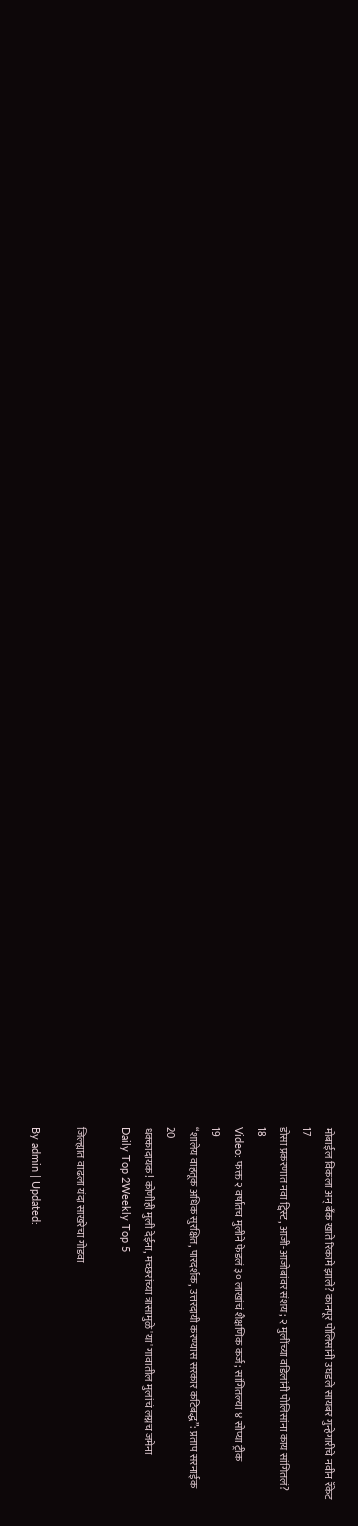मोबाईल विकला अन् बँक खाते रिकामे झाले? कानपूर पोलिसांनी उघडले सायबर गुन्हेगारीचे नवीन रॅकेट
17
डोसा प्रकरणात नवा ट्विस्ट, आजी-आजोबांवर संशय; २ मुलींच्या वडिलांनी पोलिसांना काय सांगितलं?
18
Video: फक्त २ वर्षातच मुलीने फेडलं ३० लाखांचं शैक्षणिक कर्ज; सांगितल्या ४ सोप्या ट्रीक
19
“शालेय वाहतूक अधिक सुरक्षित, पारदर्शक, उत्तरदायी करण्यास सरकार कटिबद्ध”: प्रताप सरनाईक
20
धक्कादायक! कोणीही मुली देईना, मच्छरांच्या त्रासामुळे 'या' गावातील मुलांचं लग्नच जमेना
Daily Top 2Weekly Top 5

जिल्ह्यात वाढला यंदा साखरेचा गोडवा

By admin | Updated: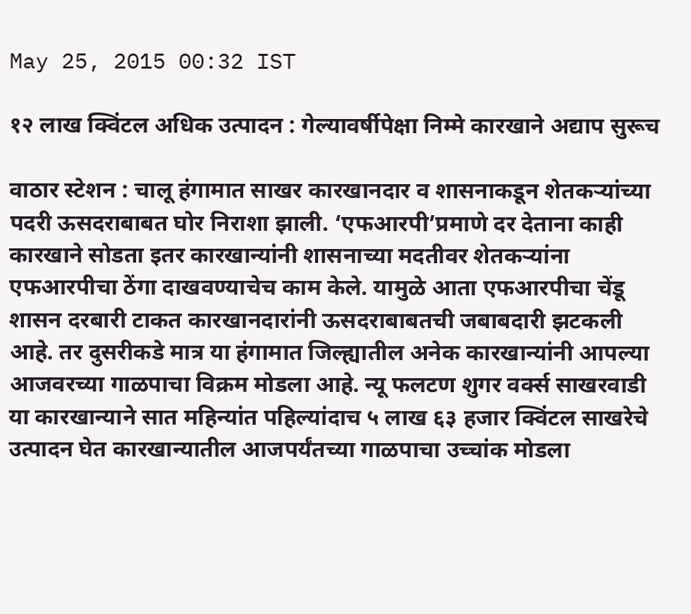May 25, 2015 00:32 IST

१२ लाख क्विंटल अधिक उत्पादन : गेल्यावर्षीपेक्षा निम्मे कारखाने अद्याप सुरूच

वाठार स्टेशन : चालू हंगामात साखर कारखानदार व शासनाकडून शेतकऱ्यांच्या पदरी ऊसदराबाबत घोर निराशा झाली. ‘एफआरपी’प्रमाणे दर देताना काही कारखाने सोडता इतर कारखान्यांनी शासनाच्या मदतीवर शेतकऱ्यांना एफआरपीचा ठेंगा दाखवण्याचेच काम केले. यामुळे आता एफआरपीचा चेंडू शासन दरबारी टाकत कारखानदारांनी ऊसदराबाबतची जबाबदारी झटकली आहे. तर दुसरीकडे मात्र या हंगामात जिल्ह्यातील अनेक कारखान्यांनी आपल्या आजवरच्या गाळपाचा विक्रम मोडला आहे. न्यू फलटण शुगर वर्क्स साखरवाडी या कारखान्याने सात महिन्यांत पहिल्यांदाच ५ लाख ६३ हजार क्विंटल साखरेचे उत्पादन घेत कारखान्यातील आजपर्यंतच्या गाळपाचा उच्चांक मोडला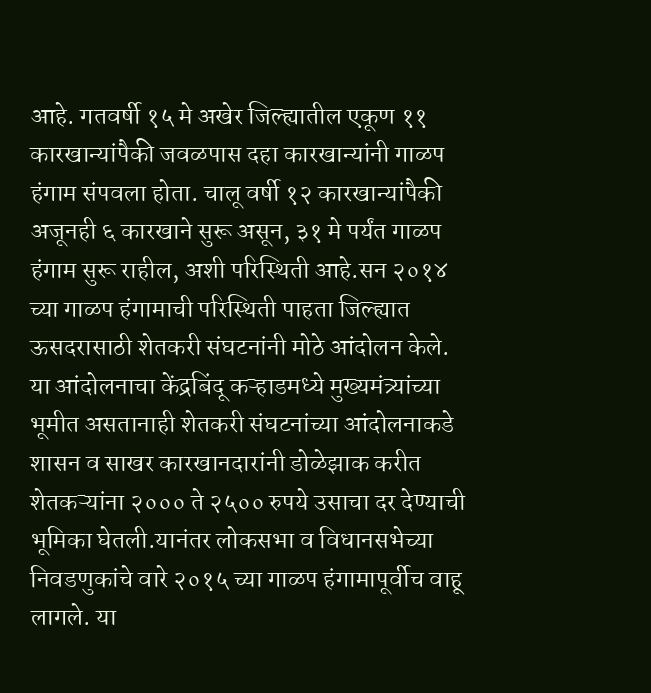आहे. गतवर्षी १५ मे अखेर जिल्ह्यातील एकूण ११ कारखान्यांपैकी जवळपास दहा कारखान्यांनी गाळप हंगाम संपवला होता. चालू वर्षी १२ कारखान्यांपैकी अजूनही ६ कारखाने सुरू असून, ३१ मे पर्यंत गाळप हंगाम सुरू राहील, अशी परिस्थिती आहे.सन २०१४ च्या गाळप हंगामाची परिस्थिती पाहता जिल्ह्यात ऊसदरासाठी शेतकरी संघटनांनी मोठे आंदोलन केले. या आंदोलनाचा केंद्रबिंदू कऱ्हाडमध्ये मुख्यमंत्र्यांच्या भूमीत असतानाही शेतकरी संघटनांच्या आंदोलनाकडे शासन व साखर कारखानदारांनी डोळेझाक करीत शेतकऱ्यांना २००० ते २५०० रुपये उसाचा दर देण्याची भूमिका घेतली.यानंतर लोकसभा व विधानसभेच्या निवडणुकांचे वारे २०१५ च्या गाळप हंगामापूर्वीच वाहू लागले. या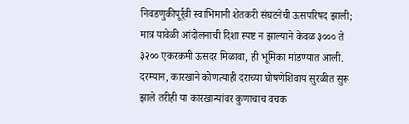निवडणुकीपूर्र्वी स्वाभिमानी शेतकरी संघटनेची ऊसपरिषद झाली; मात्र यावेळी आंदोलनाची दिशा स्पष्ट न झाल्याने केवळ ३००० ते ३२०० एकरकमी ऊसदर मिळावा, ही भूमिका मांडण्यात आली. दरम्यान, कारखाने कोणत्याही दराच्या घोषणेशिवाय सुरळीत सुरू झाले तरीही या कारखान्यांवर कुणाचाच वचक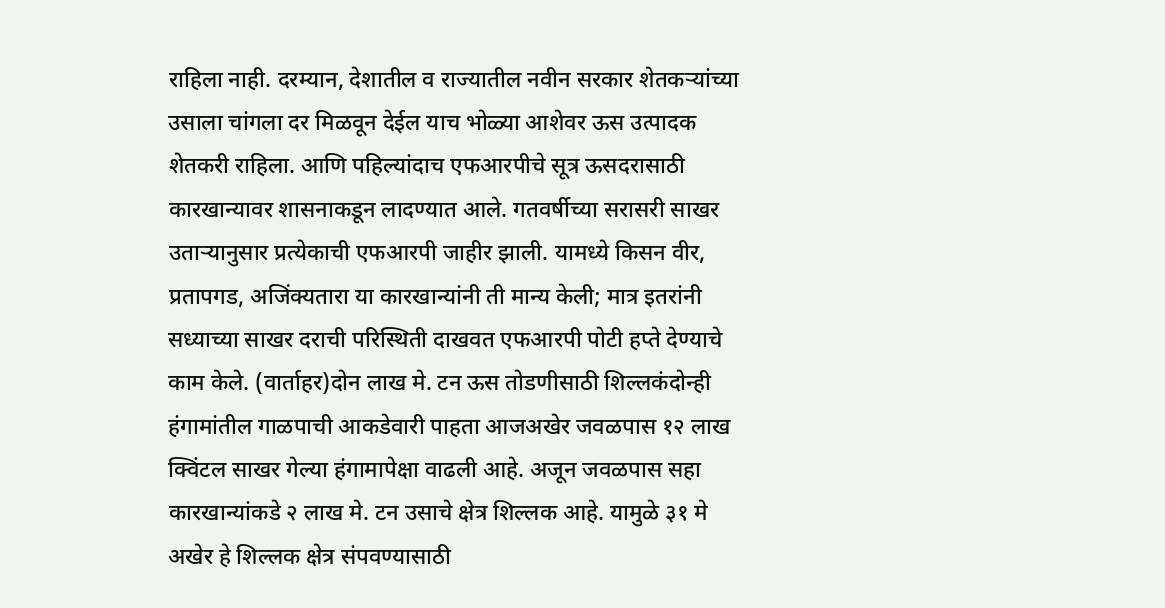राहिला नाही. दरम्यान, देशातील व राज्यातील नवीन सरकार शेतकऱ्यांच्या उसाला चांगला दर मिळवून देईल याच भोळ्या आशेवर ऊस उत्पादक शेतकरी राहिला. आणि पहिल्यांदाच एफआरपीचे सूत्र ऊसदरासाठी कारखान्यावर शासनाकडून लादण्यात आले. गतवर्षीच्या सरासरी साखर उताऱ्यानुसार प्रत्येकाची एफआरपी जाहीर झाली. यामध्ये किसन वीर, प्रतापगड, अजिंक्यतारा या कारखान्यांनी ती मान्य केली; मात्र इतरांनी सध्याच्या साखर दराची परिस्थिती दाखवत एफआरपी पोटी हप्ते देण्याचे काम केले. (वार्ताहर)दोन लाख मे. टन ऊस तोडणीसाठी शिल्लकंदोन्ही हंगामांतील गाळपाची आकडेवारी पाहता आजअखेर जवळपास १२ लाख क्विंटल साखर गेल्या हंगामापेक्षा वाढली आहे. अजून जवळपास सहा कारखान्यांकडे २ लाख मे. टन उसाचे क्षेत्र शिल्लक आहे. यामुळे ३१ मे अखेर हे शिल्लक क्षेत्र संपवण्यासाठी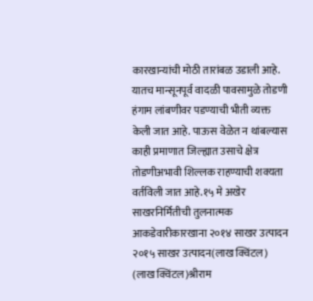कारखान्यांची मोठी तारांबळ उडाली आहे. यातच मान्सूनपूर्व वादळी पावसामुळे तोडणी हंगाम लांबणीवर पडण्याची भीती व्यक्त केली जात आहे. पाऊस वेळेत न थांबल्यास काही प्रमाणात जिल्ह्यात उसाचे क्षेत्र तोडणीअभावी शिल्लक राहण्याची शक्यता वर्तविली जात आहे.१५ मे अखेर साखरनिर्मितीची तुलनात्मक आकडेवारीकारखाना २०१४ साखर उत्पादन २०१५ साखर उत्पादन(लाख क्विंटल) (लाख क्विंटल)श्रीराम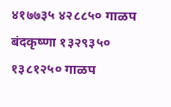४१७७३५ ४२८८५० गाळप बंदकृष्णा १३२९३५० १३८१२५० गाळप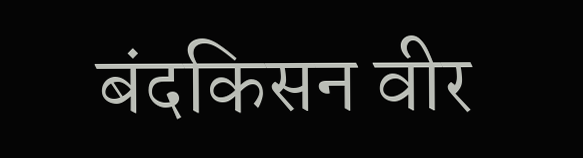बंदकिसन वीर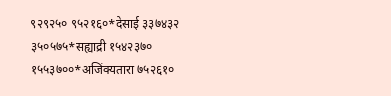९२९२५० ९५२१६०*देसाई ३३७४३२ ३५०५७५*सह्याद्री १५४२३७० १५५३७००*अजिंक्यतारा ७५२६१०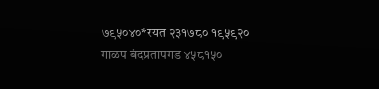७९५०४०*रयत २३१७८० १९५९२० गाळप बंदप्रतापगड ४५८१५०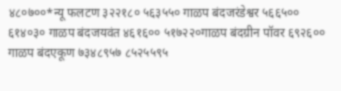४८०७००*न्यू फलटण ३२२१८० ५६३५५० गाळप बंदजरंडेश्वर ५६६५०० ६१४०३० गाळप बंदजयवंत ४६१६०० ५१७२२०गाळप बंदग्रीन पॉवर ६९२६०० गाळप बंदएकूण ७३४८९५७ ८५२५५९५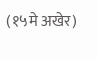(१५मे अखेर)